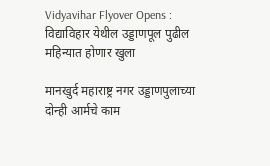Vidyavihar Flyover Opens : विद्याविहार येथील उड्डाणपूल पुढील महिन्यात होणार खुला

मानखुर्द महाराष्ट्र नगर उड्डाणपुलाच्या दोन्ही आर्मचे काम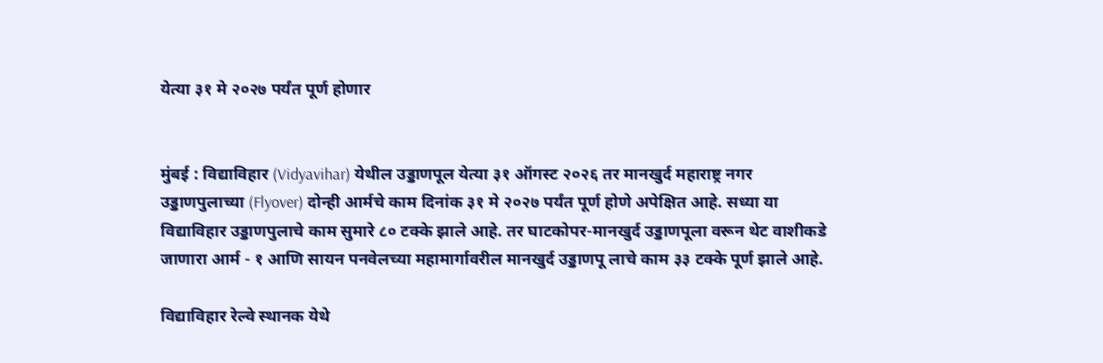येत्या ३१ मे २०२७ पर्यंत पूर्ण होणार


मुंबई : विद्याविहार (Vidyavihar) येथील उड्डाणपूल येत्या ३१ ऑगस्ट २०२६ तर मानखुर्द महाराष्ट्र नगर उड्डाणपुलाच्या (Flyover) दोन्ही आर्मचे काम दिनांक ३१ मे २०२७ पर्यंत पूर्ण होणे अपेक्षित आहे. सध्या या विद्याविहार उड्डाणपुलाचे काम सुमारे ८० टक्के झाले आहे. तर घाटकोपर-मानखुर्द उड्डाणपूला वरून थेट वाशीकडे जाणारा आर्म - १ आणि सायन पनवेलच्या महामार्गावरील मानखुर्द उड्डाणपू लाचे काम ३३ टक्के पूर्ण झाले आहे.

विद्याविहार रेल्वे स्थानक येथे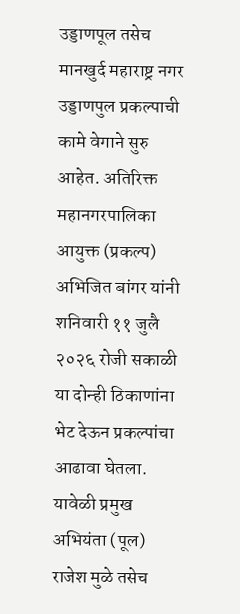उड्डाणपूल तसेच मानखुर्द महाराष्ट्र नगर उड्डाणपुल प्रकल्पाची कामे वेगाने सुरु आहेत. अतिरिक्त महानगरपालिका आयुक्त (प्रकल्प) अभिजित बांगर यांनी शनिवारी ११ जुलै २०२६ रोजी सकाळी या दोन्ही ठिकाणांना भेट देऊन प्रकल्पांचा आढावा घेतला. यावेळी प्रमुख अभियंता (पूल) राजेश मुळे तसेच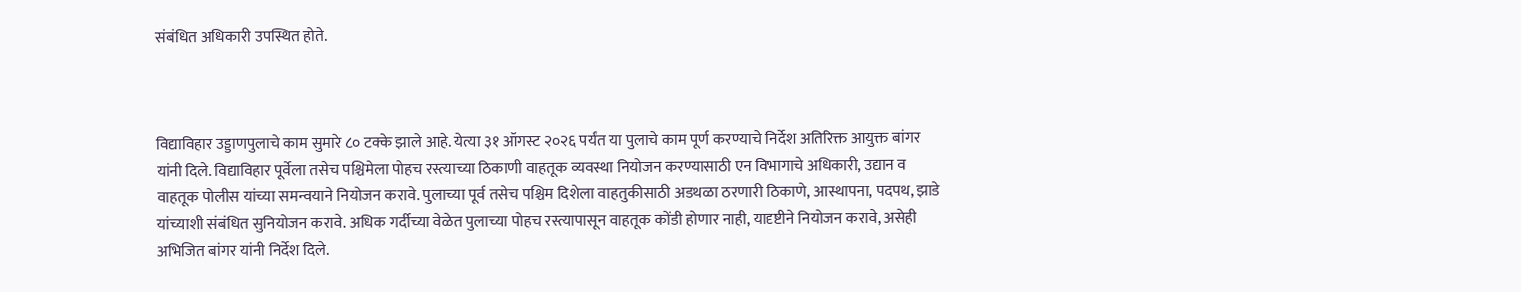संबंधित अधिकारी उपस्थित होते.



विद्याविहार उड्डाणपुलाचे काम सुमारे ८० टक्के झाले आहे. येत्या ३१ ऑगस्ट २०२६ पर्यंत या पुलाचे काम पूर्ण करण्याचे निर्देश अतिरिक्त आयुक्त बांगर यांनी दिले. विद्याविहार पूर्वेला तसेच पश्चिमेला पोहच रस्त्याच्या ठिकाणी वाहतूक व्यवस्था नियोजन करण्यासाठी एन विभागाचे अधिकारी, उद्यान व वाहतूक पोलीस यांच्या समन्वयाने नियोजन करावे. पुलाच्या पूर्व तसेच पश्चिम दिशेला वाहतुकीसाठी अडथळा ठरणारी ठिकाणे, आस्थापना, पदपथ, झाडे यांच्याशी संबंधित सुनियोजन करावे. अधिक गर्दीच्या वेळेत पुलाच्या पोहच रस्त्यापासून वाहतूक कोंडी होणार नाही, यादृष्टीने नियोजन करावे, असेही अभिजित बांगर यांनी निर्देश दिले.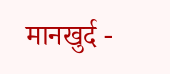मानखुर्द -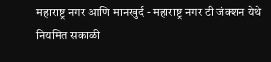महाराष्ट्र नगर आणि मानखुर्द - महाराष्ट्र नगर टी जंक्शन येथे नियमित सकाळी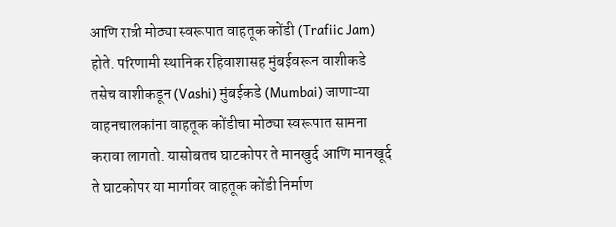आणि रात्री मोठ्या स्वरूपात वाहतूक कोंडी (Trafiic Jam) होते. परिणामी स्थानिक रहिवाशासह मुंबईवरून वाशीकडे तसेच वाशीकडून (Vashi) मुंबईकडे (Mumbai) जाणाऱ्या वाहनचालकांना वाहतूक कोंडीचा मोठ्या स्वरूपात सामना करावा लागतो. यासोबतच घाटकोपर ते मानखुर्द आणि मानखूर्द ते घाटकोपर या मार्गावर वाहतूक कोंडी निर्माण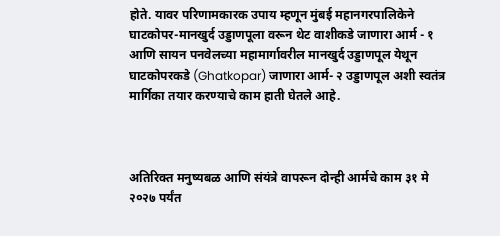होते. यावर परिणामकारक उपाय म्हणून मुंबई महानगरपालिकेने घाटकोपर-मानखुर्द उड्डाणपूला वरून थेट वाशीकडे जाणारा आर्म - १ आणि सायन पनवेलच्या महामार्गावरील मानखुर्द उड्डाणपूल येथून घाटकोपरकडे (Ghatkopar) जाणारा आर्म- २ उड्डाणपूल अशी स्वतंत्र मार्गिका तयार करण्याचे काम हाती घेतले आहे.



अतिरिक्त मनुष्यबळ आणि संयंत्रे वापरून दोन्ही आर्मचे काम ३१ मे २०२७ पर्यंत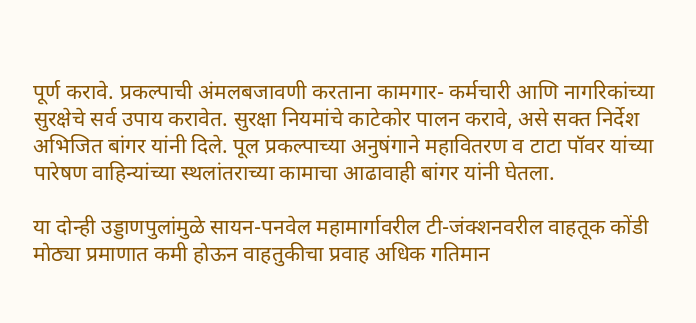पूर्ण करावे. प्रकल्पाची अंमलबजावणी करताना कामगार- कर्मचारी आणि नागरिकांच्या सुरक्षेचे सर्व उपाय करावेत. सुरक्षा नियमांचे काटेकोर पालन करावे, असे सक्त निर्देश अभिजित बांगर यांनी दिले. पूल प्रकल्पाच्या अनुषंगाने महावितरण व टाटा पॉवर यांच्या पारेषण वाहिन्यांच्या स्थलांतराच्या कामाचा आढावाही बांगर यांनी घेतला.

या दोन्ही उड्डाणपुलांमुळे सायन-पनवेल महामार्गावरील टी-जंक्शनवरील वाहतूक कोंडी मोठ्या प्रमाणात कमी होऊन वाहतुकीचा प्रवाह अधिक गतिमान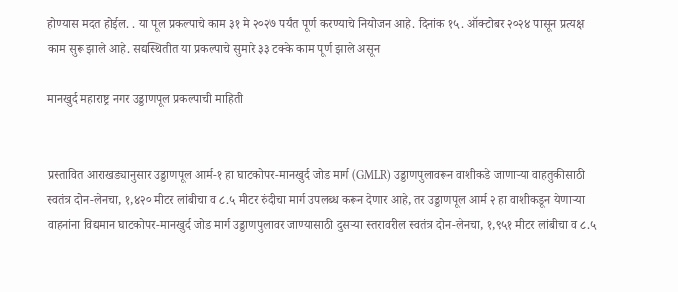होण्यास मदत होईल. . या पूल प्रकल्पाचे काम ३१ मे २०२७ पर्यंत पूर्ण करण्याचे नियोजन आहे. दिनांक १५. ऑक्टोबर २०२४ पासून प्रत्यक्ष काम सुरू झाले आहे. सद्यस्थितीत या प्रकल्पाचे सुमारे ३३ टक्के काम पूर्ण झाले असून

मानखुर्द महाराष्ट्र नगर उड्डाणपूल प्रकल्पाची माहिती


प्रस्तावित आराखड्यानुसार उड्डाणपूल आर्म-१ हा घाटकोपर-मानखुर्द जोड मार्ग (GMLR) उड्डाणपुलावरून वाशीकडे जाणाऱ्या वाहतुकीसाठी स्वतंत्र दोन-लेनचा, १,४२० मीटर लांबीचा व ८.५ मीटर रुंदीचा मार्ग उपलब्ध करून देणार आहे, तर उड्डाणपूल आर्म २ हा वाशीकडून येणाऱ्या वाहनांना विद्यमान घाटकोपर-मानखुर्द जोड मार्ग उड्डाणपुलावर जाण्यासाठी दुसऱ्या स्तरावरील स्वतंत्र दोन-लेनचा, १,९५१ मीटर लांबीचा व ८.५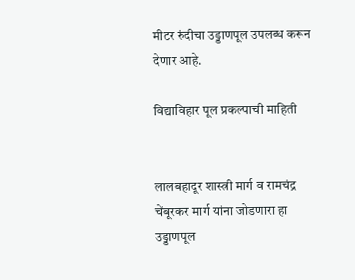मीटर रुंदीचा उड्डाणपूल उपलब्ध करून देणार आहे.

विद्याविहार पूल प्रकल्पाची माहिती


लालबहादूर शास्त्री मार्ग व रामचंद्र चेंबूरकर मार्ग यांना जोडणारा हा उड्डाणपूल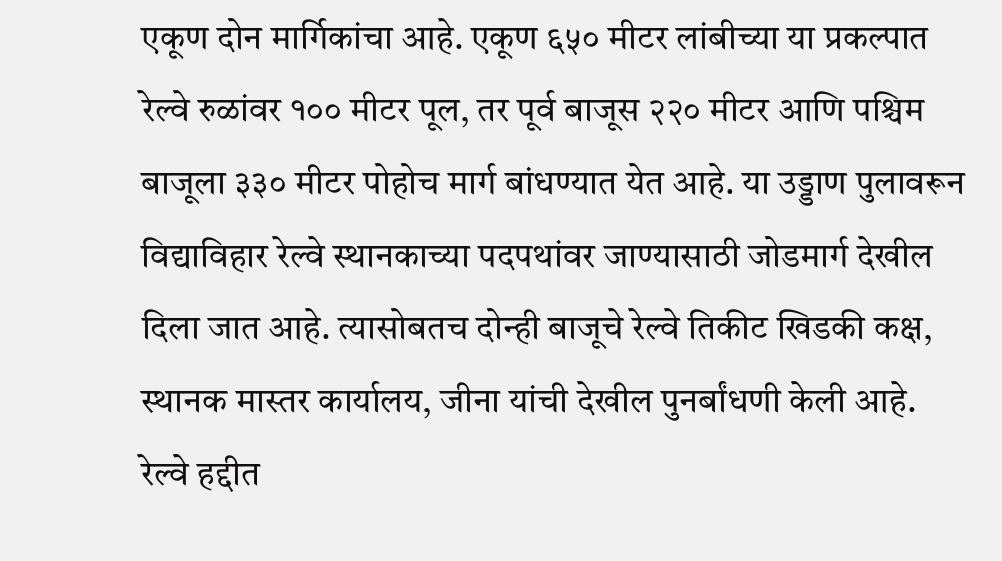एकूण दोन मार्गिकांचा आहे. एकूण ६५० मीटर लांबीच्या या प्रकल्पात रेल्वे रुळांवर १०० मीटर पूल, तर पूर्व बाजूस २२० मीटर आणि पश्चिम बाजूला ३३० मीटर पोहोच मार्ग बांधण्यात येत आहे. या उड्डाण पुलावरून विद्याविहार रेल्वे स्थानकाच्या पदपथांवर जाण्यासाठी जोडमार्ग देखील दिला जात आहे. त्यासोबतच दोन्ही बाजूचे रेल्वे तिकीट खिडकी कक्ष, स्थानक मास्तर कार्यालय, जीना यांची देखील पुनर्बांधणी केली आहे. रेल्वे हद्दीत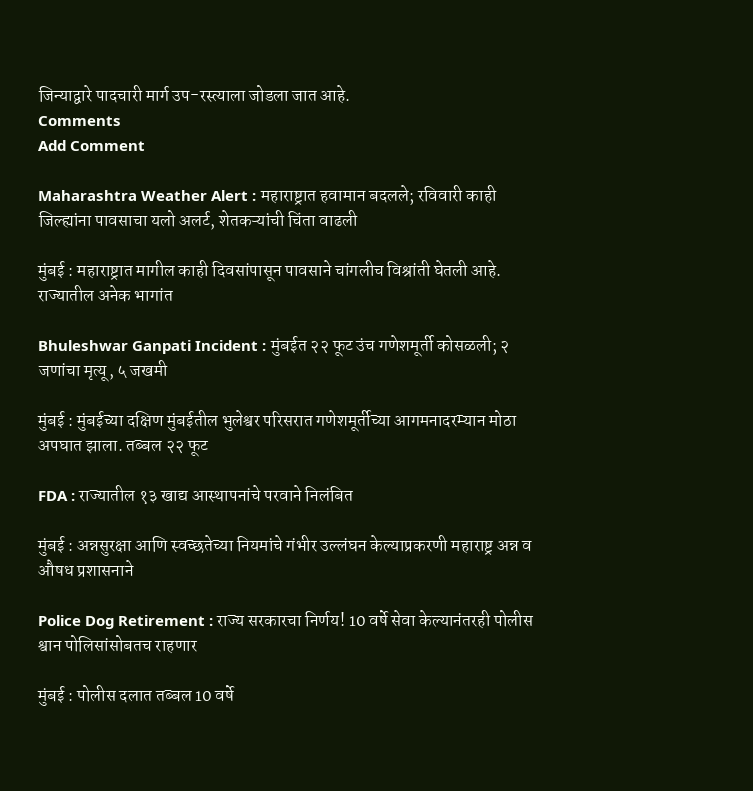जिन्याद्वारे पादचारी मार्ग उप-रस्त्याला जोडला जात आहे.
Comments
Add Comment

Maharashtra Weather Alert : महाराष्ट्रात हवामान बदलले; रविवारी काही जिल्ह्यांना पावसाचा यलो अलर्ट, शेतकऱ्यांची चिंता वाढली

मुंबई : महाराष्ट्रात मागील काही दिवसांपासून पावसाने चांगलीच विश्रांती घेतली आहे. राज्यातील अनेक भागांत

Bhuleshwar Ganpati Incident : मुंबईत २२ फूट उंच गणेशमूर्ती कोसळली; २ जणांचा मृत्यू, ५ जखमी

मुंबई : मुंबईच्या दक्षिण मुंबईतील भुलेश्वर परिसरात गणेशमूर्तीच्या आगमनादरम्यान मोठा अपघात झाला. तब्बल २२ फूट

FDA : राज्यातील १३ खाद्य आस्थापनांचे परवाने निलंबित

मुंबई : अन्नसुरक्षा आणि स्वच्छतेच्या नियमांचे गंभीर उल्लंघन केल्याप्रकरणी महाराष्ट्र अन्न व औषध प्रशासनाने

Police Dog Retirement : राज्य सरकारचा निर्णय! 10 वर्षे सेवा केल्यानंतरही पोलीस श्वान पोलिसांसोबतच राहणार

मुंबई : पोलीस दलात तब्बल 10 वर्षे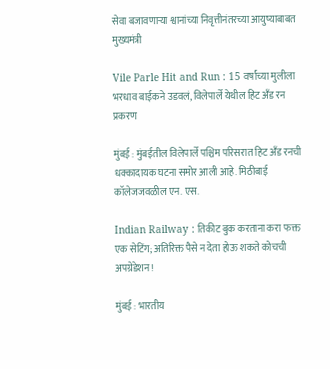सेवा बजावणाऱ्या श्वानांच्या निवृत्तीनंतरच्या आयुष्याबाबत मुख्यमंत्री

Vile Parle Hit and Run : 15 वर्षांच्या मुलीला भरधाव बाईकने उडवलं, विलेपार्ले येथील हिट अँड रन प्रकरण

मुंबई : मुंबईतील विलेपार्ले पश्चिम परिसरात हिट अँड रनची धक्कादायक घटना समोर आली आहे. मिठीबाई कॉलेजजवळील एन. एस.

Indian Railway : तिकीट बुक करताना करा फक्त एक सेटिंग; अतिरिक्त पैसे न देता होऊ शकते कोचची अपग्रेडेशन!

मुंबई : भारतीय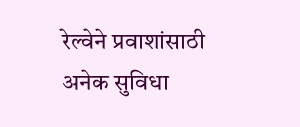रेल्वेने प्रवाशांसाठी अनेक सुविधा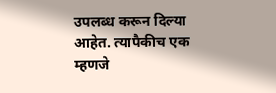उपलब्ध करून दिल्या आहेत. त्यापैकीच एक म्हणजे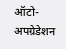ऑटो-अपग्रेडेशन